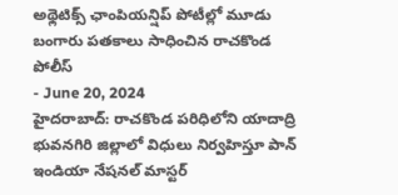అథ్లెటిక్స్ ఛాంపియన్షిప్ పోటీల్లో మూడు బంగారు పతకాలు సాధించిన రాచకొండ పోలీస్
- June 20, 2024
హైదరాబాద్: రాచకొండ పరిధిలోని యాదాద్రి భువనగిరి జిల్లాలో విధులు నిర్వహిస్తూ పాన్ ఇండియా నేషనల్ మాస్టర్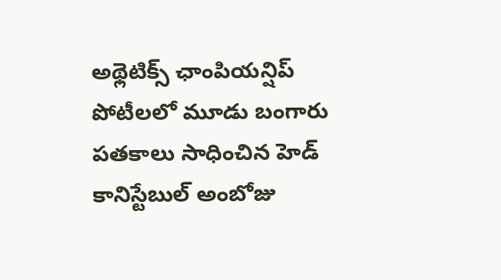అథ్లెటిక్స్ ఛాంపియన్షిప్ పోటీలలో మూడు బంగారు పతకాలు సాధించిన హెడ్ కానిస్టేబుల్ అంబోజు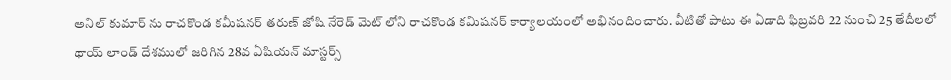అనిల్ కుమార్ ను రాచకొండ కమీషనర్ తరుణ్ జోషి నేరెడ్ మెట్ లోని రాచకొండ కమిషనర్ కార్యాలయంలో అభినందించారు. వీటితో పాటు ఈ ఏడాది ఫిబ్రవరి 22 నుంచి 25 తేదీలలో థాయ్ లాండ్ దేశములో జరిగిన 28వ ఏషియన్ మాస్టర్స్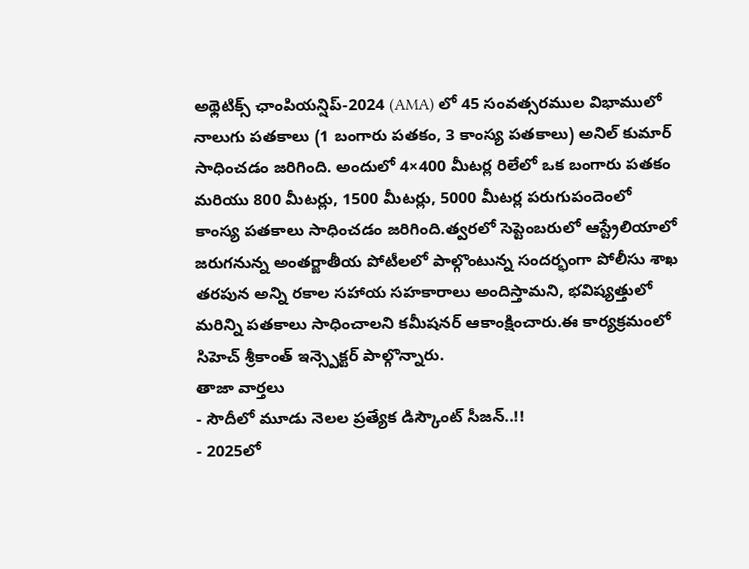అథ్లెటిక్స్ ఛాంపియన్షిప్-2024 (AMA) లో 45 సంవత్సరముల విభాములో నాలుగు పతకాలు (1 బంగారు పతకం, 3 కాంస్య పతకాలు) అనిల్ కుమార్ సాధించడం జరిగింది. అందులో 4×400 మీటర్ల రిలేలో ఒక బంగారు పతకం మరియు 800 మీటర్లు, 1500 మీటర్లు, 5000 మీటర్ల పరుగుపందెంలో కాంస్య పతకాలు సాధించడం జరిగింది.త్వరలో సెప్టెంబరులో ఆస్ట్రేలియాలో జరుగనున్న అంతర్జాతీయ పోటీలలో పాల్గొంటున్న సందర్భంగా పోలీసు శాఖ తరపున అన్ని రకాల సహాయ సహకారాలు అందిస్తామని, భవిష్యత్తులో మరిన్ని పతకాలు సాధించాలని కమీషనర్ ఆకాంక్షించారు.ఈ కార్యక్రమంలో సిహెచ్ శ్రీకాంత్ ఇన్స్పెక్టర్ పాల్గొన్నారు.
తాజా వార్తలు
- సౌదీలో మూడు నెలల ప్రత్యేక డిస్కౌంట్ సీజన్..!!
- 2025లో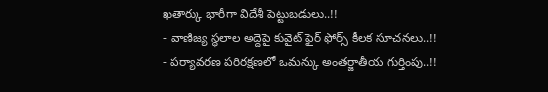ఖతార్కు భారీగా విదేశీ పెట్టుబడులు..!!
- వాణిజ్య స్థలాల అద్దెపై కువైట్ ఫైర్ ఫోర్స్ కీలక సూచనలు..!!
- పర్యావరణ పరిరక్షణలో ఒమన్కు అంతర్జాతీయ గుర్తింపు..!!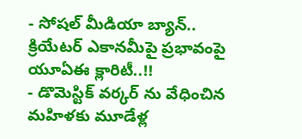- సోషల్ మీడియా బ్యాన్.. క్రియేటర్ ఎకానమీపై ప్రభావంపై యూఏఈ క్లారిటీ..!!
- డొమెస్టిక్ వర్కర్ ను వేధించిన మహిళకు మూడేళ్ల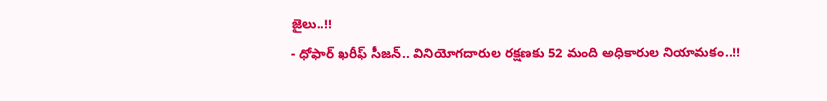జైలు..!!
- ధోఫార్ ఖరీఫ్ సీజన్.. వినియోగదారుల రక్షణకు 52 మంది అధికారుల నియామకం..!!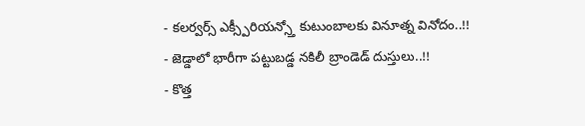- కలర్వర్స్ ఎక్స్పీరియన్స్తో కుటుంబాలకు వినూత్న వినోదం..!!
- జెడ్డాలో భారీగా పట్టుబడ్డ నకిలీ బ్రాండెడ్ దుస్తులు..!!
- కొత్త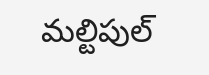మల్టిపుల్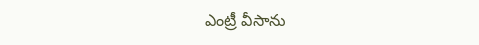ఎంట్రీ వీసాను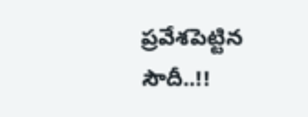ప్రవేశపెట్టిన సౌదీ..!!